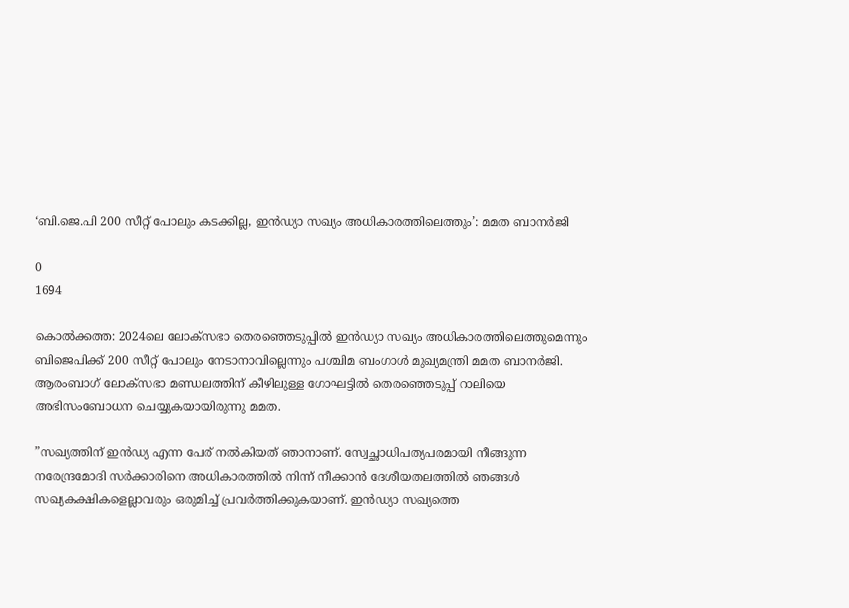‘ബി.ജെ.പി 200 സീറ്റ് പോലും കടക്കില്ല, ഇൻഡ്യാ സഖ്യം അധികാരത്തിലെത്തും’: മമത ബാനർജി

0
1694

കൊല്‍ക്കത്ത: 2024ലെ ലോക്‌സഭാ തെരഞ്ഞെടുപ്പിൽ ഇന്‍ഡ്യാ സഖ്യം അധികാരത്തിലെത്തുമെന്നും ബിജെപിക്ക് 200 സീറ്റ് പോലും നേടാനാവില്ലെന്നും പശ്ചിമ ബംഗാൾ മുഖ്യമന്ത്രി മമത ബാനർജി. ആരംബാഗ് ലോക്‌സഭാ മണ്ഡലത്തിന് കീഴിലുള്ള ഗോഘട്ടിൽ തെരഞ്ഞെടുപ്പ് റാലിയെ അഭിസംബോധന ചെയ്യുകയായിരുന്നു മമത.

”സഖ്യത്തിന് ഇന്‍ഡ്യ എന്ന പേര് നല്‍കിയത് ഞാനാണ്. സ്വേച്ഛാധിപത്യപരമായി നീങ്ങുന്ന നരേന്ദ്രമോദി സർക്കാരിനെ അധികാരത്തില്‍ നിന്ന് നീക്കാന്‍ ദേശീയതലത്തില്‍ ഞങ്ങള്‍ സഖ്യകക്ഷികളെല്ലാവരും ഒരുമിച്ച് പ്രവര്‍ത്തിക്കുകയാണ്. ഇന്‍ഡ്യാ സഖ്യത്തെ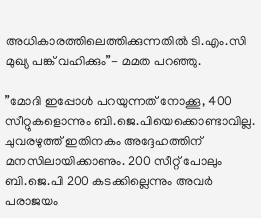അധികാരത്തിലെത്തിക്കുന്നതിൽ ടി.എം.സി മുഖ്യ പങ്ക് വഹിക്കും”- മമത പറഞ്ഞു.

”മോദി ഇപ്പോൾ പറയുന്നത് നോക്കൂ, 400 സീറ്റുകളൊന്നും ബി.ജെ.പിയെക്കൊണ്ടാവില്ല. ചുവരഴുത്ത് ഇതിനകം അദ്ദേഹത്തിന് മനസിലായിക്കാണും. 200 സീറ്റ് പോലും ബി.ജെ.പി 200 കടക്കില്ലെന്നും അവര്‍ പരാജയം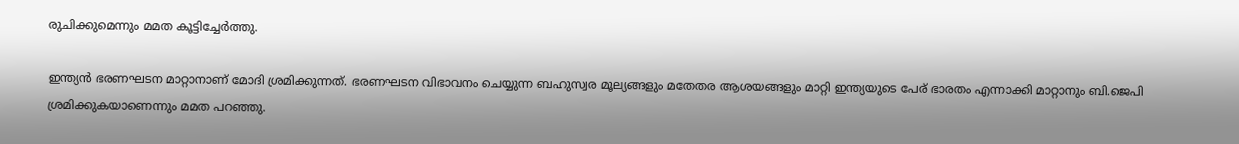രുചിക്കുമെന്നും മമത കൂട്ടിച്ചേര്‍ത്തു.

ഇന്ത്യൻ ഭരണഘടന മാറ്റാനാണ് മോദി ശ്രമിക്കുന്നത്. ഭരണഘടന വിഭാവനം ചെയ്യുന്ന ബഹുസ്വര മൂല്യങ്ങളും മതേതര ആശയങ്ങളും മാറ്റി ഇന്ത്യയുടെ പേര് ഭാരതം എന്നാക്കി മാറ്റാനും ബി.ജെപി ശ്രമിക്കുകയാണെന്നും മമത പറഞ്ഞു.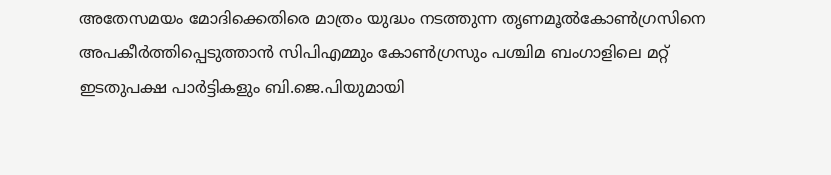അതേസമയം മോദിക്കെതിരെ മാത്രം യുദ്ധം നടത്തുന്ന തൃണമൂല്‍കോണ്‍ഗ്രസിനെ അപകീർത്തിപ്പെടുത്താൻ സിപിഎമ്മും കോൺഗ്രസും പശ്ചിമ ബംഗാളിലെ മറ്റ് ഇടതുപക്ഷ പാര്‍ട്ടികളും ബി.ജെ.പിയുമായി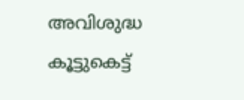അവിശുദ്ധ കൂട്ടുകെട്ട്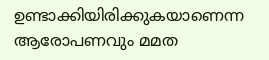ഉണ്ടാക്കിയിരിക്കുകയാണെന്ന ആരോപണവും മമത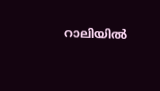റാലിയില്‍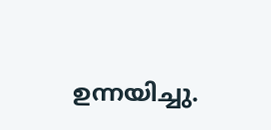ഉന്നയിച്ചു.